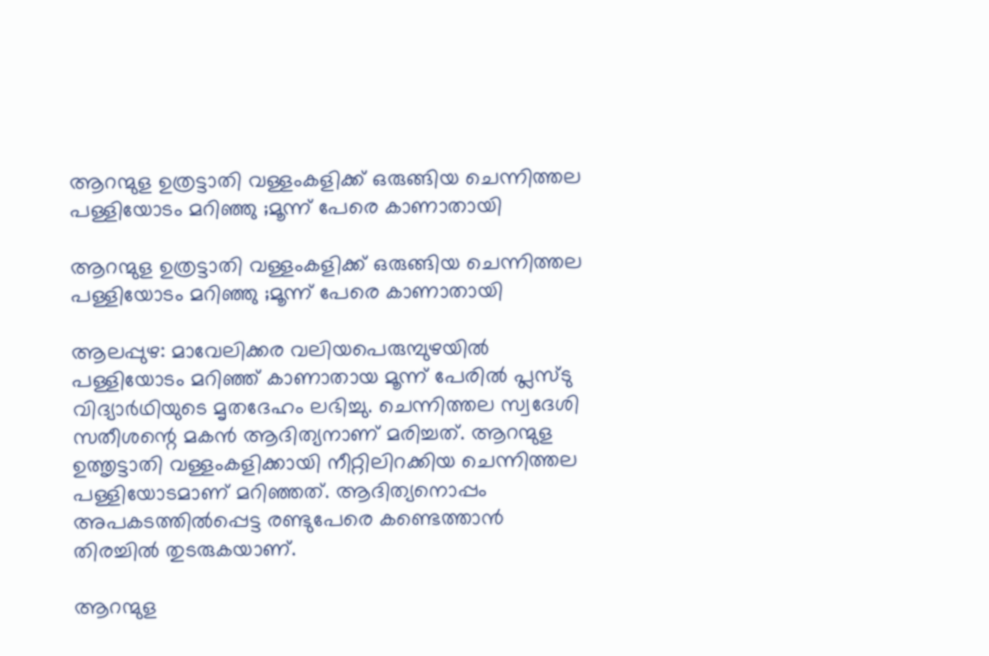ആറന്മുള ഉത്രട്ടാതി വള്ളംകളിക്ക് ഒരുങ്ങിയ ചെന്നിത്തല പള്ളിയോടം മറിഞ്ഞു ;മൂന്ന് പേരെ കാണാതായി

ആറന്മുള ഉത്രട്ടാതി വള്ളംകളിക്ക് ഒരുങ്ങിയ ചെന്നിത്തല പള്ളിയോടം മറിഞ്ഞു ;മൂന്ന് പേരെ കാണാതായി

ആലപ്പുഴ: മാവേലിക്കര വലിയപെരുമ്പുഴയില്‍ പള്ളിയോടം മറിഞ്ഞ് കാണാതായ മൂന്ന് പേരില്‍ പ്ലസ്ടു വിദ്യാര്‍ഥിയുടെ മൃതദേഹം ലഭിച്ചു. ചെന്നിത്തല സ്വദേശി സതീശന്റെ മകന്‍ ആദിത്യനാണ് മരിച്ചത്. ആറന്മുള ഉത്തൃട്ടാതി വള്ളംകളിക്കായി നീറ്റിലിറക്കിയ ചെന്നിത്തല പള്ളിയോടമാണ് മറിഞ്ഞത്. ആദിത്യനൊപ്പം അപകടത്തില്‍പ്പെട്ട രണ്ടുപേരെ കണ്ടെത്താന്‍ തിരച്ചിൽ തുടരുകയാണ്.

ആറന്മുള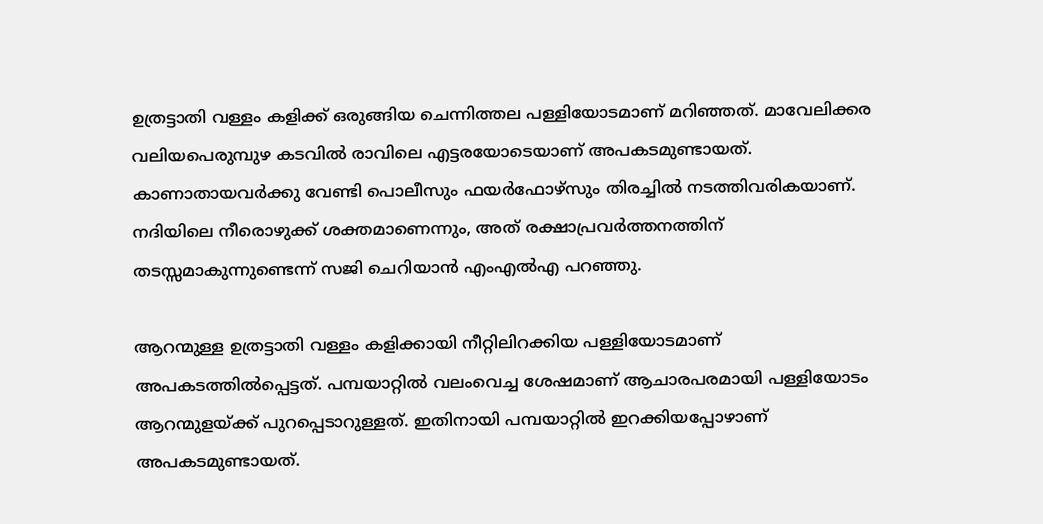ഉത്രട്ടാതി വള്ളം കളിക്ക് ഒരുങ്ങിയ ചെന്നിത്തല പള്ളിയോടമാണ് മറിഞ്ഞത്. മാവേലിക്കര വലിയപെരുമ്പുഴ കടവില്‍ രാവിലെ എട്ടരയോടെയാണ് അപകടമുണ്ടായത്. കാണാതായവര്‍ക്കു വേണ്ടി പൊലീസും ഫയര്‍ഫോഴ്‌സും തിരച്ചില്‍ നടത്തിവരികയാണ്. നദിയിലെ നീരൊഴുക്ക് ശക്തമാണെന്നും, അത് രക്ഷാപ്രവര്‍ത്തനത്തിന് തടസ്സമാകുന്നുണ്ടെന്ന് സജി ചെറിയാന്‍ എംഎല്‍എ പറഞ്ഞു.

ആറന്മുള്ള ഉത്രട്ടാതി വള്ളം കളിക്കായി നീറ്റിലിറക്കിയ പള്ളിയോടമാണ് അപകടത്തില്‍പ്പെട്ടത്. പമ്പയാറ്റില്‍ വലംവെച്ച ശേഷമാണ് ആചാരപരമായി പള്ളിയോടം ആറന്മുളയ്ക്ക് പുറപ്പെടാറുള്ളത്. ഇതിനായി പമ്പയാറ്റില്‍ ഇറക്കിയപ്പോഴാണ് അപകടമുണ്ടായത്.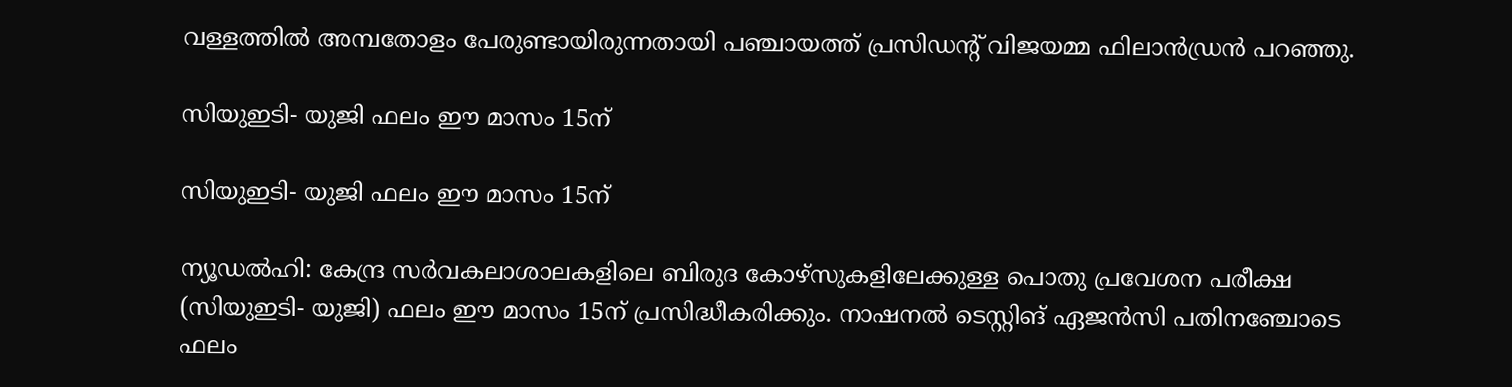വള്ളത്തില്‍ അമ്പതോളം പേരുണ്ടായിരുന്നതായി പഞ്ചായത്ത് പ്രസിഡന്റ് വിജയമ്മ ഫിലാന്‍ഡ്രന്‍ പറഞ്ഞു.

സിയുഇടി- യുജി ഫലം ഈ മാസം 15ന്

സിയുഇടി- യുജി ഫലം ഈ മാസം 15ന്

ന്യൂഡല്‍ഹി: കേന്ദ്ര സര്‍വകലാശാലകളിലെ ബിരുദ കോഴ്‌സുകളിലേക്കുള്ള പൊതു പ്രവേശന പരീക്ഷ (സിയുഇടി- യുജി) ഫലം ഈ മാസം 15ന് പ്രസിദ്ധീകരിക്കും. നാഷനല്‍ ടെസ്റ്റിങ് ഏജന്‍സി പതിനഞ്ചോടെ ഫലം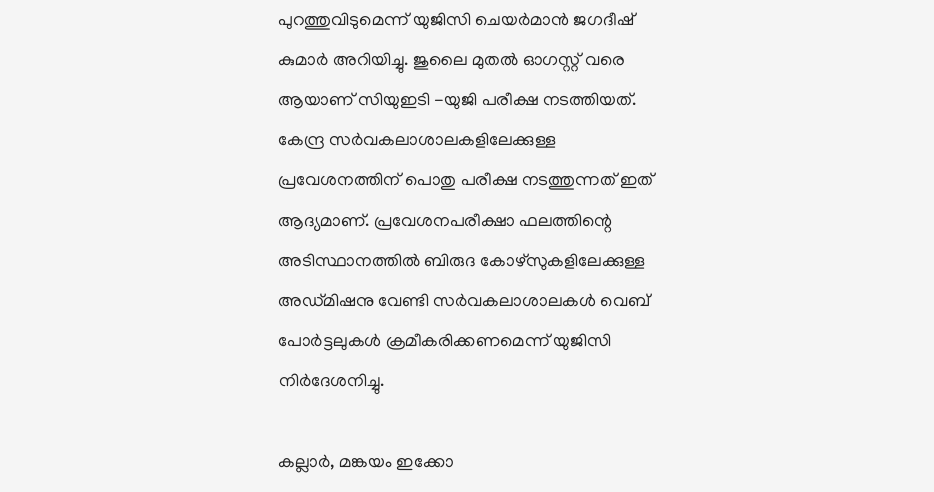പുറത്തുവിടുമെന്ന് യുജിസി ചെയര്‍മാന്‍ ജഗദീഷ് കുമാര്‍ അറിയിച്ചു. ജുലൈ മുതല്‍ ഓഗസ്റ്റ് വരെ ആയാണ് സിയുഇടി -യുജി പരീക്ഷ നടത്തിയത്. കേന്ദ്ര സര്‍വകലാശാലകളിലേക്കുള്ള പ്രവേശനത്തിന് പൊതു പരീക്ഷ നടത്തുന്നത് ഇത് ആദ്യമാണ്. പ്രവേശനപരീക്ഷാ ഫലത്തിന്റെ അടിസ്ഥാനത്തില്‍ ബിരുദ കോഴ്‌സുകളിലേക്കുള്ള അഡ്മിഷനു വേണ്ടി സര്‍വകലാശാലകള്‍ വെബ് പോര്‍ട്ടലുകള്‍ ക്രമീകരിക്കണമെന്ന് യുജിസി നിര്‍ദേശനിച്ചു.

കല്ലാർ, മങ്കയം ഇക്കോ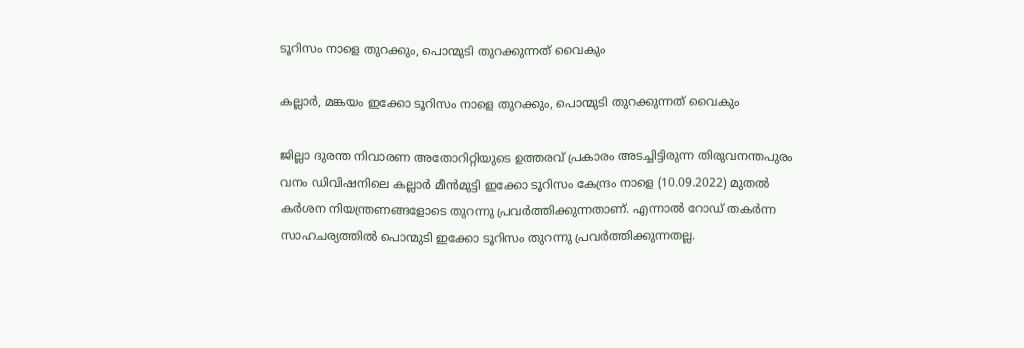ടൂറിസം നാളെ തുറക്കും, പൊന്മുടി തുറക്കുന്നത് വൈകും

കല്ലാർ, മങ്കയം ഇക്കോ ടൂറിസം നാളെ തുറക്കും, പൊന്മുടി തുറക്കുന്നത് വൈകും

ജില്ലാ ദുരന്ത നിവാരണ അതോറിറ്റിയുടെ ഉത്തരവ് പ്രകാരം അടച്ചിട്ടിരുന്ന തിരുവനന്തപുരം വനം ഡിവിഷനിലെ കല്ലാർ മീൻമുട്ടി ഇക്കോ ടൂറിസം കേന്ദ്രം നാളെ (10.09.2022) മുതൽ കർശന നിയന്ത്രണങ്ങളോടെ തുറന്നു പ്രവർത്തിക്കുന്നതാണ്. എന്നാൽ റോഡ് തകർന്ന സാഹചര്യത്തിൽ പൊന്മുടി ഇക്കോ ടൂറിസം തുറന്നു പ്രവർത്തിക്കുന്നതല്ല.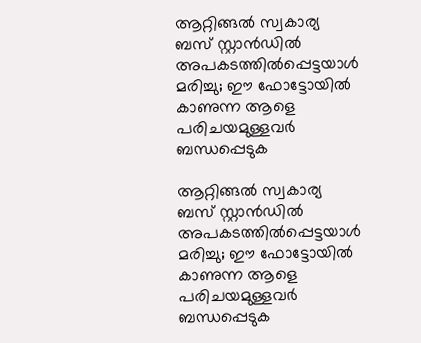ആറ്റിങ്ങൽ സ്വകാര്യ ബസ് സ്റ്റാൻഡിൽ അപകടത്തിൽപ്പെട്ടയാൾ മരിച്ചു; ഈ ഫോട്ടോയിൽ കാണുന്ന ആളെ പരിചയമുള്ളവർ ബന്ധപ്പെടുക

ആറ്റിങ്ങൽ സ്വകാര്യ ബസ് സ്റ്റാൻഡിൽ അപകടത്തിൽപ്പെട്ടയാൾ മരിച്ചു; ഈ ഫോട്ടോയിൽ കാണുന്ന ആളെ പരിചയമുള്ളവർ ബന്ധപ്പെടുക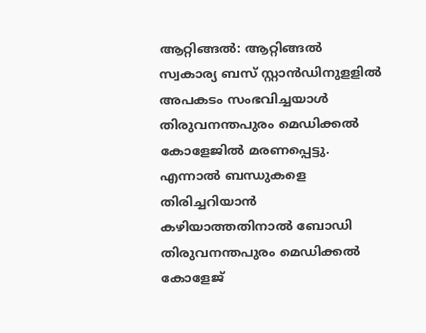ആറ്റിങ്ങൽ: ആറ്റിങ്ങൽ സ്വകാര്യ ബസ് സ്റ്റാൻഡിനുളളിൽ അപകടം സംഭവിച്ചയാൾ തിരുവനന്തപുരം മെഡിക്കൽ കോളേജിൽ മരണപ്പെട്ടു. എന്നാൽ ബന്ധുകളെ തിരിച്ചറിയാൻ കഴിയാത്തതിനാൽ ബോഡി തിരുവനന്തപുരം മെഡിക്കൽ കോളേജ്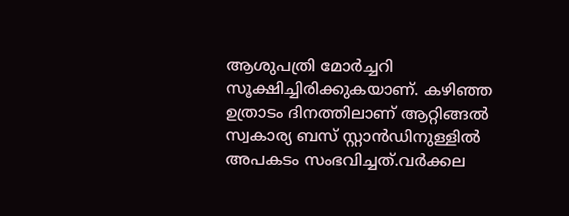ആശുപത്രി മോർച്ചറി സൂക്ഷിച്ചിരിക്കുകയാണ്. കഴിഞ്ഞ ഉത്രാടം ദിനത്തിലാണ് ആറ്റിങ്ങൽ സ്വകാര്യ ബസ് സ്റ്റാൻഡിനുള്ളിൽ അപകടം സംഭവിച്ചത്.വർക്കല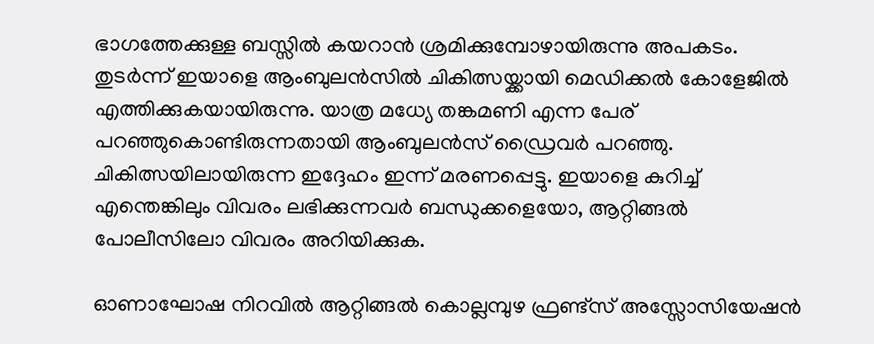ഭാഗത്തേക്കുള്ള ബസ്സിൽ കയറാൻ ശ്രമിക്കുമ്പോഴായിരുന്നു അപകടം. തുടർന്ന് ഇയാളെ ആംബുലൻസിൽ ചികിത്സയ്ക്കായി മെഡിക്കൽ കോളേജിൽ എത്തിക്കുകയായിരുന്നു. യാത്ര മധ്യേ തങ്കമണി എന്ന പേര് പറഞ്ഞുകൊണ്ടിരുന്നതായി ആംബുലൻസ് ഡ്രൈവർ പറഞ്ഞു. ചികിത്സയിലായിരുന്ന ഇദ്ദേഹം ഇന്ന് മരണപ്പെട്ടു. ഇയാളെ കുറിച്ച് എന്തെങ്കിലും വിവരം ലഭിക്കുന്നവർ ബന്ധുക്കളെയോ, ആറ്റിങ്ങൽ പോലീസിലോ വിവരം അറിയിക്കുക.

ഓണാഘോഷ നിറവില്‍ ആറ്റിങ്ങൽ കൊല്ലമ്പുഴ ഫ്രണ്ട്സ് അസ്സോസിയേഷൻ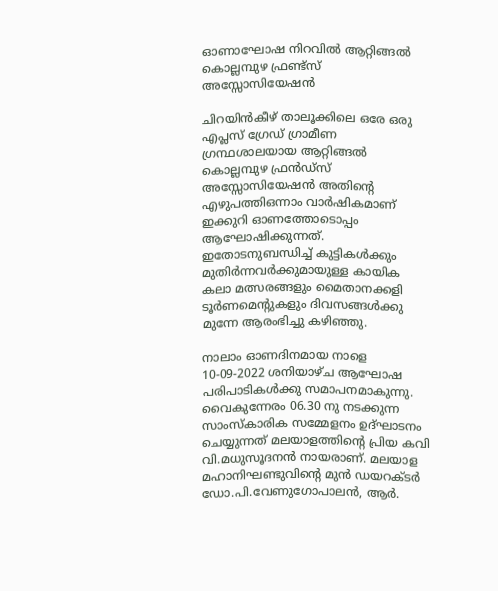ഓണാഘോഷ നിറവില്‍ ആറ്റിങ്ങൽ കൊല്ലമ്പുഴ ഫ്രണ്ട്സ് അസ്സോസിയേഷൻ

ചിറയിൻകീഴ് താലൂക്കിലെ ഒരേ ഒരു എപ്ലസ് ഗ്രേഡ് ഗ്രാമീണ ഗ്രന്ഥശാലയായ ആറ്റിങ്ങൽ കൊല്ലമ്പുഴ ഫ്രൻഡ്സ് അസ്സോസിയേഷൻ അതിന്റെ എഴുപത്തിഒന്നാം വാർഷികമാണ് ഇക്കുറി ഓണത്തോടൊപ്പം ആഘോഷിക്കുന്നത്. ഇതോടനുബന്ധിച്ച് കുട്ടികൾക്കും മുതിർന്നവർക്കുമായുള്ള കായിക കലാ മത്സരങ്ങളും മൈതാനക്കളി ടൂർണമെന്റുകളും ദിവസങ്ങൾക്കു മുന്നേ ആരംഭിച്ചു കഴിഞ്ഞു.

നാലാം ഓണദിനമായ നാളെ 10-09-2022 ശനിയാഴ്ച ആഘോഷ പരിപാടികൾക്കു സമാപനമാകുന്നു. വൈകുന്നേരം 06.30 നു നടക്കുന്ന സാംസ്കാരിക സമ്മേളനം ഉദ്ഘാടനം ചെയ്യുന്നത് മലയാളത്തിന്റെ പ്രിയ കവി വി.മധുസൂദനൻ നായരാണ്. മലയാള മഹാനിഘണ്ടുവിന്റെ മുൻ ഡയറക്ടർ ഡോ.പി.വേണുഗോപാലൻ, ആർ.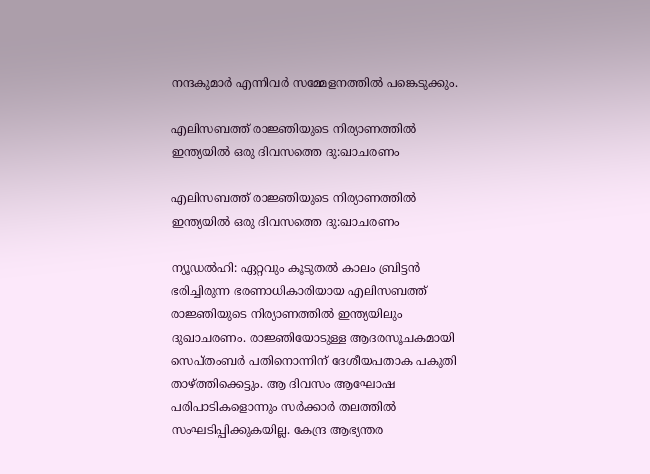നന്ദകുമാർ എന്നിവർ സമ്മേളനത്തിൽ പങ്കെടുക്കും.

എലിസബത്ത് രാജ്ഞിയുടെ നിര്യാണത്തിൽ ഇന്ത്യയിൽ ഒരു ദിവസത്തെ ദു:ഖാചരണം

എലിസബത്ത് രാജ്ഞിയുടെ നിര്യാണത്തിൽ ഇന്ത്യയിൽ ഒരു ദിവസത്തെ ദു:ഖാചരണം

ന്യൂഡൽഹി: ഏറ്റവും കൂടുതൽ കാലം ബ്രിട്ടൻ ഭരിച്ചിരുന്ന ഭരണാധികാരിയായ എലിസബത്ത് രാജ്ഞിയുടെ നിര്യാണത്തിൽ ഇന്ത്യയിലും ദുഖാചരണം. രാജ്ഞിയോടുള്ള ആദരസൂചകമായി സെപ്തംബർ പതിനൊന്നിന് ദേശീയപതാക പകുതി താഴ്ത്തിക്കെട്ടും. ആ ദിവസം ആഘോഷ പരിപാടികളൊന്നും സർക്കാർ തലത്തിൽ സംഘടിപ്പിക്കുകയില്ല. കേന്ദ്ര ആഭ്യന്തര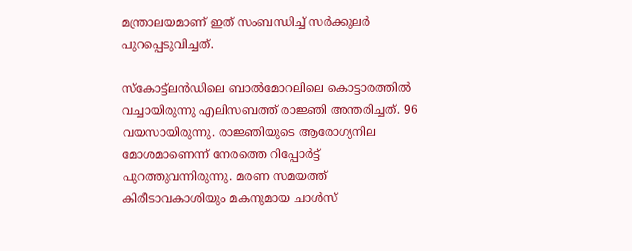മന്ത്രാലയമാണ് ഇത് സംബന്ധിച്ച് സർക്കുലർ പുറപ്പെടുവിച്ചത്.

സ്‌കോട്ട്‌ലൻഡിലെ ബാൽമോറലിലെ കൊട്ടാരത്തിൽ വച്ചായിരുന്നു എലിസബത്ത് രാജ്ഞി അന്തരിച്ചത്. 96 വയസായിരുന്നു. രാജ്ഞിയുടെ ആരോഗ്യനില മോശമാണെന്ന് നേരത്തെ റിപ്പോർട്ട് പുറത്തുവന്നിരുന്നു. മരണ സമയത്ത് കിരീടാവകാശിയും മകനുമായ ചാൾസ്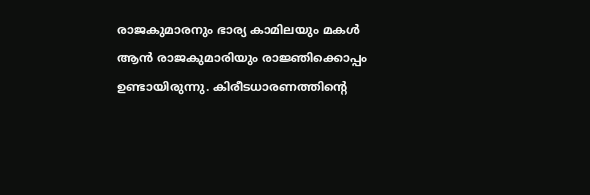രാജകുമാരനും ഭാര്യ കാമിലയും മകൾ ആൻ രാജകുമാരിയും രാജ്ഞിക്കൊപ്പം ഉണ്ടായിരുന്നു. കിരീടധാരണത്തിന്റെ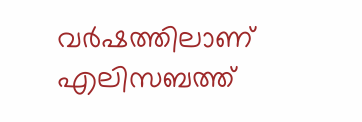വർഷത്തിലാണ് എലിസബത്ത്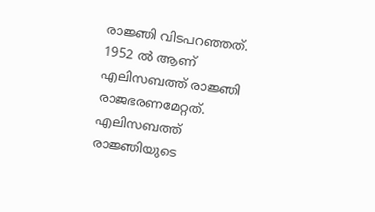രാജ്ഞി വിടപറഞ്ഞത്. 1952 ൽ ആണ് എലിസബത്ത് രാജ്ഞി രാജഭരണമേറ്റത്. എലിസബത്ത് രാജ്ഞിയുടെ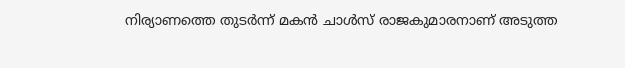നിര്യാണത്തെ തുടർന്ന് മകൻ ചാൾസ് രാജകുമാരനാണ് അടുത്ത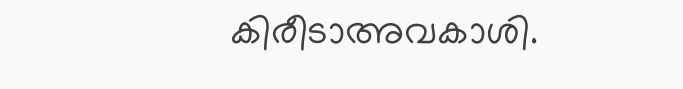കിരീടാഅവകാശി.